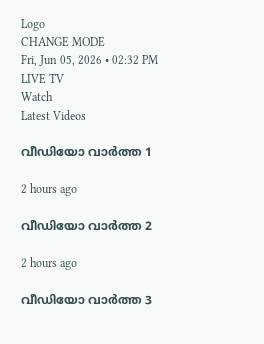Logo
CHANGE MODE
Fri, Jun 05, 2026 • 02:32 PM
LIVE TV
Watch
Latest Videos

വീഡിയോ വാർത്ത 1

2 hours ago

വീഡിയോ വാർത്ത 2

2 hours ago

വീഡിയോ വാർത്ത 3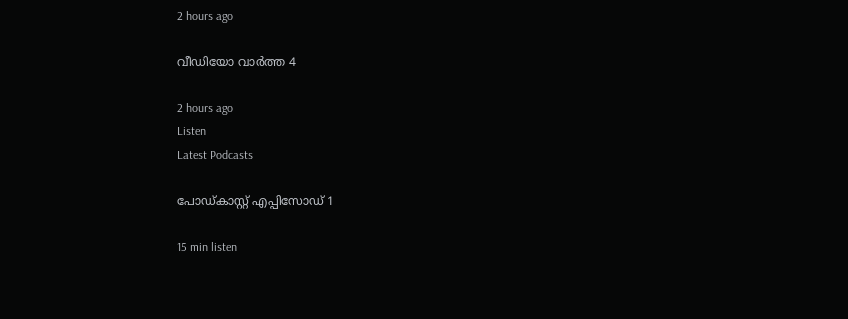2 hours ago

വീഡിയോ വാർത്ത 4

2 hours ago
Listen
Latest Podcasts

പോഡ്കാസ്റ്റ് എപ്പിസോഡ് 1

15 min listen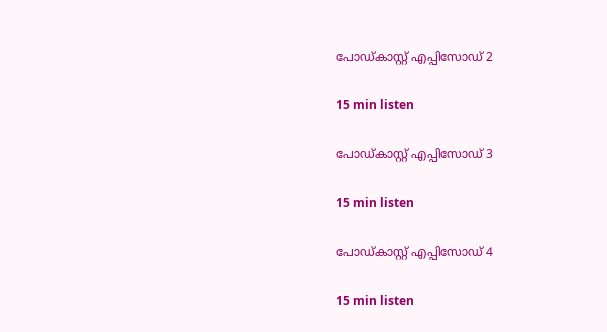പോഡ്കാസ്റ്റ് എപ്പിസോഡ് 2

15 min listen

പോഡ്കാസ്റ്റ് എപ്പിസോഡ് 3

15 min listen

പോഡ്കാസ്റ്റ് എപ്പിസോഡ് 4

15 min listen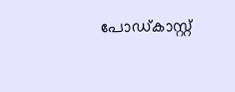പോഡ്കാസ്റ്റ്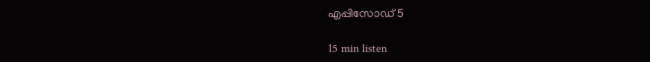എപ്പിസോഡ് 5

15 min listen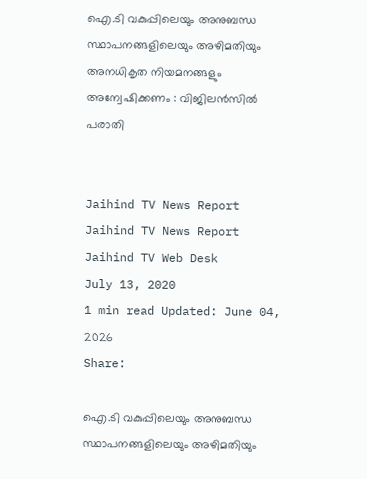ഐ.ടി വകുപ്പിലെയും അനുബന്ധ സ്ഥാപനങ്ങളിലെയും അഴിമതിയും അനധികൃത നിയമനങ്ങളും അന്വേഷിക്കണം : വിജിലന്‍സില്‍ പരാതി


Jaihind TV News Report
Jaihind TV News Report
Jaihind TV Web Desk
July 13, 2020
1 min read Updated: June 04, 2026
Share:

ഐ.ടി വകുപ്പിലെയും അനുബന്ധ സ്ഥാപനങ്ങളിലെയും അഴിമതിയും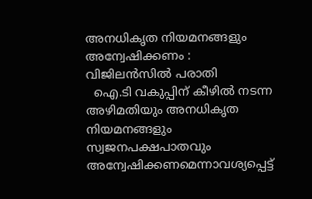അനധികൃത നിയമനങ്ങളും അന്വേഷിക്കണം : വിജിലന്‍സില്‍ പരാതി
  ഐ.ടി വകുപ്പിന് കീഴില്‍ നടന്ന അഴിമതിയും അനധികൃത നിയമനങ്ങളും സ്വജനപക്ഷപാതവും അന്വേഷിക്കണമെന്നാവശ്യപ്പെട്ട്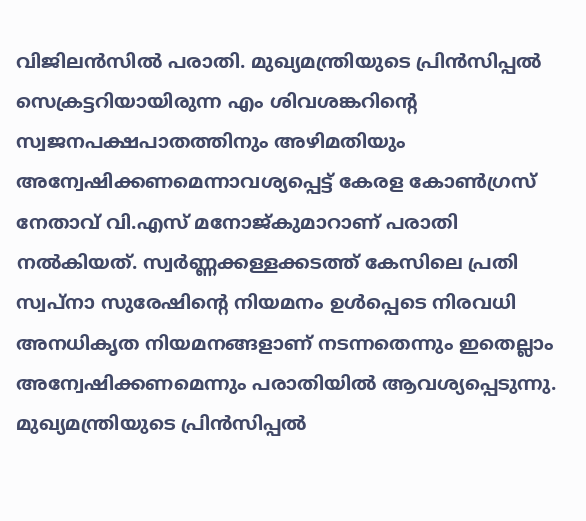വിജിലന്‍സില്‍ പരാതി. മുഖ്യമന്ത്രിയുടെ പ്രിന്‍സിപ്പല്‍ സെക്രട്ടറിയായിരുന്ന എം ശിവശങ്കറിന്‍റെ സ്വജനപക്ഷപാതത്തിനും അഴിമതിയും അന്വേഷിക്കണമെന്നാവശ്യപ്പെട്ട് കേരള കോണ്‍ഗ്രസ് നേതാവ് വി.എസ് മനോജ്കുമാറാണ് പരാതി നല്‍കിയത്. സ്വർണ്ണക്കള്ളക്കടത്ത് കേസിലെ പ്രതി സ്വപ്നാ സുരേഷിന്‍റെ നിയമനം ഉള്‍പ്പെടെ നിരവധി അനധികൃത നിയമനങ്ങളാണ് നടന്നതെന്നും ഇതെല്ലാം അന്വേഷിക്കണമെന്നും പരാതിയില്‍ ആവശ്യപ്പെടുന്നു. മുഖ്യമന്ത്രിയുടെ പ്രിന്‍സിപ്പല്‍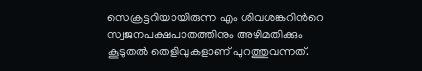സെക്രട്ടറിയായിരുന്ന എം ശിവശങ്കറിന്‍റെ സ്വജനപക്ഷപാതത്തിനും അഴിമതിക്കും കൂടുതല്‍ തെളിവുകളാണ് പുറത്തുവന്നത്.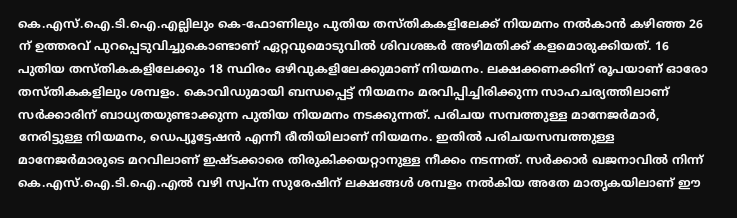കെ.എസ്.ഐ.ടി.ഐ.എല്ലിലും കെ-ഫോണിലും പുതിയ തസ്തികകളിലേക്ക് നിയമനം നല്‍കാന്‍ കഴിഞ്ഞ 26 ന് ഉത്തരവ് പുറപ്പെടുവിച്ചുകൊണ്ടാണ് ഏറ്റവുമൊടുവില്‍ ശിവശങ്കര്‍ അഴിമതിക്ക് കളമൊരുക്കിയത്. 16 പുതിയ തസ്തികകളിലേക്കും 18 സ്ഥിരം ഒഴിവുകളിലേക്കുമാണ് നിയമനം. ലക്ഷക്കണക്കിന് രൂപയാണ് ഓരോ തസ്തികകളിലും ശമ്പളം. കൊവിഡുമായി ബന്ധപ്പെട്ട് നിയമനം മരവിപ്പിച്ചിരിക്കുന്ന സാഹചര്യത്തിലാണ് സര്‍ക്കാരിന് ബാധ്യതയുണ്ടാക്കുന്ന പുതിയ നിയമനം നടക്കുന്നത്. പരിചയ സമ്പത്തുള്ള മാനേജര്‍മാര്‍, നേരിട്ടുള്ള നിയമനം, ഡെപ്യൂട്ടേഷന്‍ എന്നീ രീതിയിലാണ് നിയമനം. ഇതില്‍ പരിചയസമ്പത്തുള്ള മാനേജര്‍മാരുടെ മറവിലാണ് ഇഷ്ടക്കാരെ തിരുകിക്കയറ്റാനുള്ള നീക്കം നടന്നത്. സര്‍ക്കാര്‍ ഖജനാവില്‍ നിന്ന് കെ.എസ്.ഐ.ടി.ഐ.എല്‍ വഴി സ്വപ്‌ന സുരേഷിന് ലക്ഷങ്ങള്‍ ശമ്പളം നല്‍കിയ അതേ മാതൃകയിലാണ് ഈ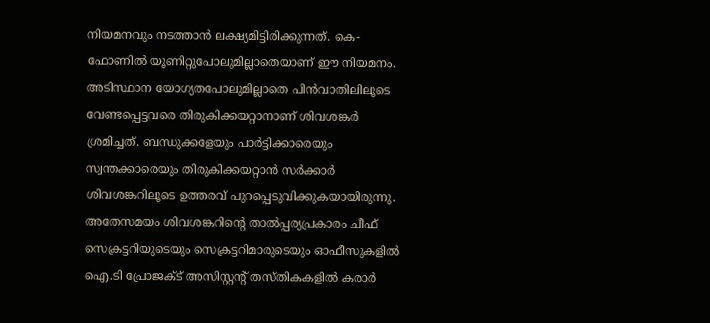നിയമനവും നടത്താന്‍ ലക്ഷ്യമിട്ടിരിക്കുന്നത്. കെ-ഫോണില്‍ യൂണിറ്റുപോലുമില്ലാതെയാണ് ഈ നിയമനം. അടിസ്ഥാന യോഗ്യതപോലുമില്ലാതെ പിന്‍വാതിലിലൂടെ വേണ്ടപ്പെട്ടവരെ തിരുകിക്കയറ്റാനാണ് ശിവശങ്കര്‍ ശ്രമിച്ചത്. ബന്ധുക്കളേയും പാര്‍ട്ടിക്കാരെയും സ്വന്തക്കാരെയും തിരുകിക്കയറ്റാന്‍ സര്‍ക്കാര്‍ ശിവശങ്കറിലൂടെ ഉത്തരവ് പുറപ്പെടുവിക്കുകയായിരുന്നു. അതേസമയം ശിവശങ്കറിന്‍റെ താല്‍പ്പര്യപ്രകാരം ചീഫ് സെക്രട്ടറിയുടെയും സെക്രട്ടറിമാരുടെയും ഓഫീസുകളില്‍ ഐ.ടി പ്രോജക്ട് അസിസ്റ്റന്‍റ് തസ്തികകളില്‍ കരാര്‍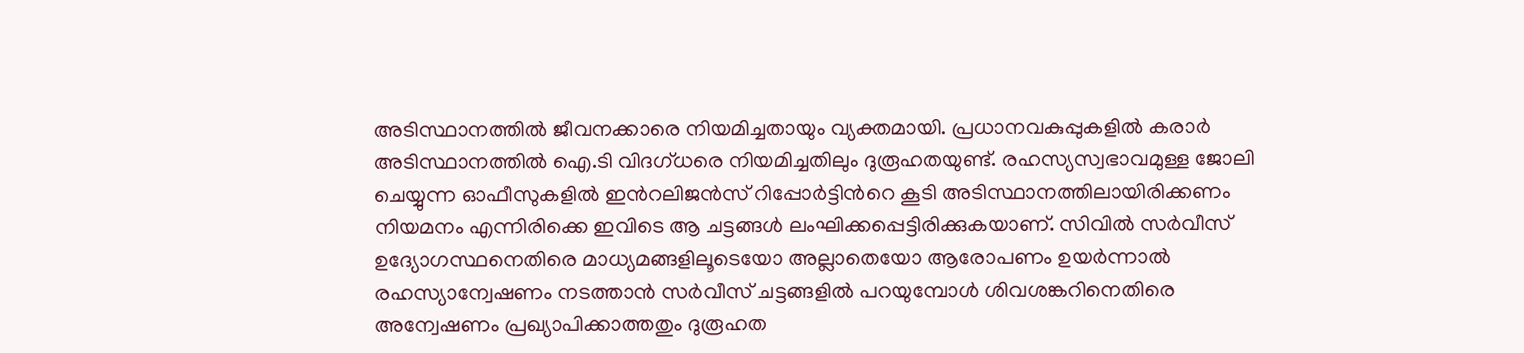അടിസ്ഥാനത്തില്‍ ജീവനക്കാരെ നിയമിച്ചതായും വ്യക്തമായി. പ്രധാനവകുപ്പുകളില്‍ കരാര്‍ അടിസ്ഥാനത്തില്‍ ഐ.ടി വിദഗ്ധരെ നിയമിച്ചതിലും ദുരൂഹതയുണ്ട്. രഹസ്യസ്വഭാവമുള്ള ജോലി ചെയ്യുന്ന ഓഫീസുകളില്‍ ഇന്‍റലിജന്‍സ് റിപ്പോര്‍ട്ടിന്‍റെ കൂടി അടിസ്ഥാനത്തിലായിരിക്കണം നിയമനം എന്നിരിക്കെ ഇവിടെ ആ ചട്ടങ്ങള്‍ ലംഘിക്കപ്പെട്ടിരിക്കുകയാണ്. സിവില്‍ സര്‍വീസ് ഉദ്യോഗസ്ഥനെതിരെ മാധ്യമങ്ങളിലൂടെയോ അല്ലാതെയോ ആരോപണം ഉയര്‍ന്നാല്‍ രഹസ്യാന്വേഷണം നടത്താന്‍ സര്‍വീസ് ചട്ടങ്ങളില്‍ പറയുമ്പോള്‍ ശിവശങ്കറിനെതിരെ അന്വേഷണം പ്രഖ്യാപിക്കാത്തതും ദുരൂഹത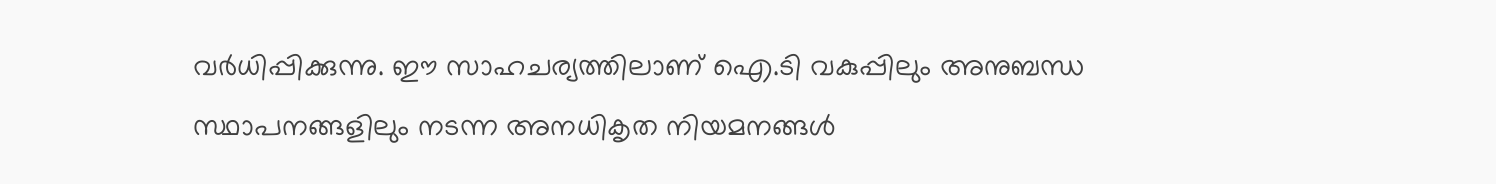വര്‍ധിപ്പിക്കുന്നു. ഈ സാഹചര്യത്തിലാണ് ഐ.ടി വകുപ്പിലും അനുബന്ധ സ്ഥാപനങ്ങളിലും നടന്ന അനധികൃത നിയമനങ്ങള്‍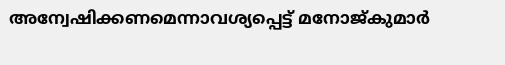അന്വേഷിക്കണമെന്നാവശ്യപ്പെട്ട് മനോജ്കുമാർ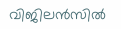വിജിലന്‍സില്‍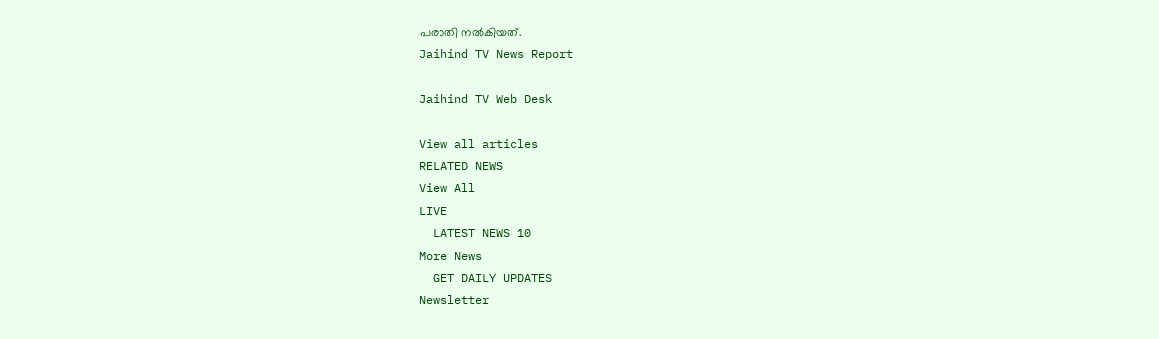പരാതി നല്‍കിയത്.
Jaihind TV News Report

Jaihind TV Web Desk

View all articles
RELATED NEWS
View All
LIVE
  LATEST NEWS 10
More News
  GET DAILY UPDATES
Newsletter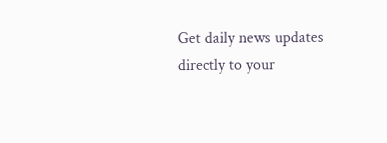Get daily news updates directly to your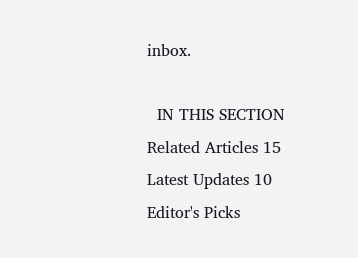inbox.

  IN THIS SECTION
Related Articles 15
Latest Updates 10
Editor's Picks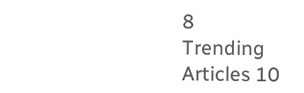8
Trending Articles 10